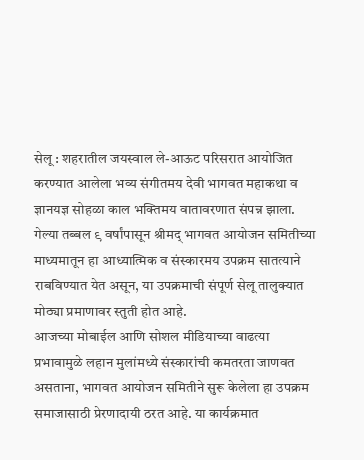सेलू : शहरातील जयस्वाल ले-आऊट परिसरात आयोजित करण्यात आलेला भव्य संगीतमय देवी भागवत महाकथा व ज्ञानयज्ञ सोहळा काल भक्तिमय वातावरणात संपन्न झाला. गेल्या तब्बल ९ वर्षांपासून श्रीमद् भागवत आयोजन समितीच्या माध्यमातून हा आध्यात्मिक व संस्कारमय उपक्रम सातत्याने राबविण्यात येत असून, या उपक्रमाची संपूर्ण सेलू तालुक्यात मोठ्या प्रमाणावर स्तुती होत आहे.
आजच्या मोबाईल आणि सोशल मीडियाच्या वाढत्या प्रभावामुळे लहान मुलांमध्ये संस्कारांची कमतरता जाणवत असताना, भागवत आयोजन समितीने सुरू केलेला हा उपक्रम समाजासाठी प्रेरणादायी ठरत आहे. या कार्यक्रमात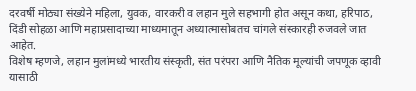दरवर्षी मोठ्या संख्येने महिला, युवक, वारकरी व लहान मुले सहभागी होत असून कथा, हरिपाठ, दिंडी सोहळा आणि महाप्रसादाच्या माध्यमातून अध्यात्मासोबतच चांगले संस्कारही रुजवले जात आहेत.
विशेष म्हणजे, लहान मुलांमध्ये भारतीय संस्कृती, संत परंपरा आणि नैतिक मूल्यांची जपणूक व्हावी यासाठी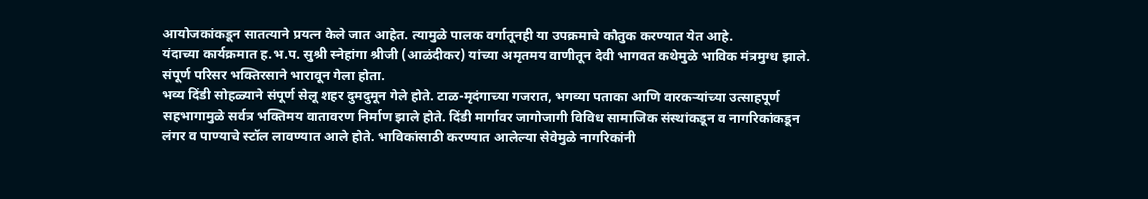आयोजकांकडून सातत्याने प्रयत्न केले जात आहेत. त्यामुळे पालक वर्गातूनही या उपक्रमाचे कौतुक करण्यात येत आहे.
यंदाच्या कार्यक्रमात ह.भ.प. सुश्री स्नेहांगा श्रीजी (आळंदीकर) यांच्या अमृतमय वाणीतून देवी भागवत कथेमुळे भाविक मंत्रमुग्ध झाले. संपूर्ण परिसर भक्तिरसाने भारावून गेला होता.
भव्य दिंडी सोहळ्याने संपूर्ण सेलू शहर दुमदुमून गेले होते. टाळ-मृदंगाच्या गजरात, भगव्या पताका आणि वारकऱ्यांच्या उत्साहपूर्ण सहभागामुळे सर्वत्र भक्तिमय वातावरण निर्माण झाले होते. दिंडी मार्गावर जागोजागी विविध सामाजिक संस्थांकडून व नागरिकांकडून लंगर व पाण्याचे स्टॉल लावण्यात आले होते. भाविकांसाठी करण्यात आलेल्या सेवेमुळे नागरिकांनी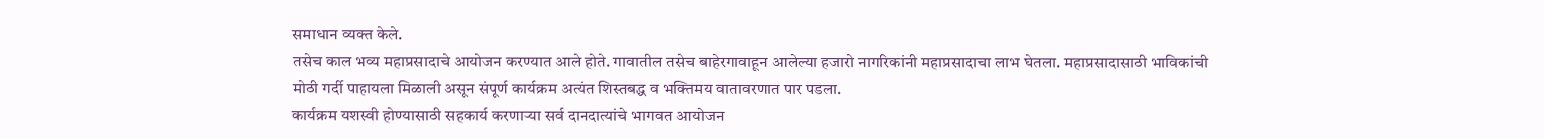समाधान व्यक्त केले.
तसेच काल भव्य महाप्रसादाचे आयोजन करण्यात आले होते. गावातील तसेच बाहेरगावाहून आलेल्या हजारो नागरिकांनी महाप्रसादाचा लाभ घेतला. महाप्रसादासाठी भाविकांची मोठी गर्दी पाहायला मिळाली असून संपूर्ण कार्यक्रम अत्यंत शिस्तबद्ध व भक्तिमय वातावरणात पार पडला.
कार्यक्रम यशस्वी होण्यासाठी सहकार्य करणाऱ्या सर्व दानदात्यांचे भागवत आयोजन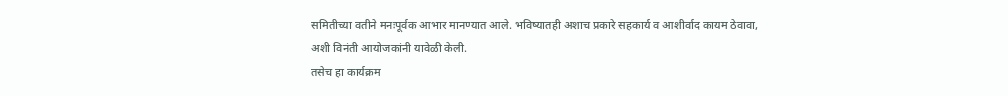समितीच्या वतीने मनःपूर्वक आभार मानण्यात आले. भविष्यातही अशाच प्रकारे सहकार्य व आशीर्वाद कायम ठेवावा, अशी विनंती आयोजकांनी यावेळी केली.
तसेच हा कार्यक्रम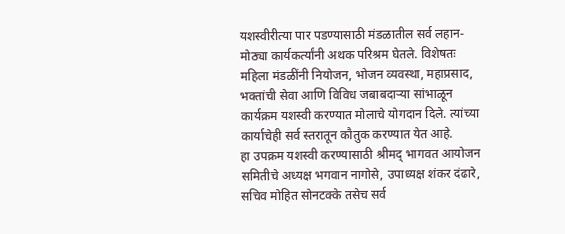यशस्वीरीत्या पार पडण्यासाठी मंडळातील सर्व लहान-मोठ्या कार्यकर्त्यांनी अथक परिश्रम घेतले. विशेषतः महिला मंडळींनी नियोजन, भोजन व्यवस्था, महाप्रसाद, भक्तांची सेवा आणि विविध जबाबदाऱ्या सांभाळून कार्यक्रम यशस्वी करण्यात मोलाचे योगदान दिले. त्यांच्या कार्याचेही सर्व स्तरातून कौतुक करण्यात येत आहे.
हा उपक्रम यशस्वी करण्यासाठी श्रीमद् भागवत आयोजन समितीचे अध्यक्ष भगवान नागोसे, उपाध्यक्ष शंकर दंढारे, सचिव मोहित सोनटक्के तसेच सर्व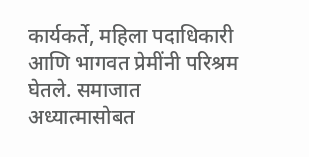कार्यकर्ते, महिला पदाधिकारी आणि भागवत प्रेमींनी परिश्रम घेतले. समाजात अध्यात्मासोबत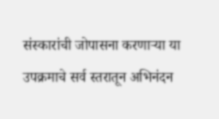संस्कारांची जोपासना करणाऱ्या या उपक्रमाचे सर्व स्तरातून अभिनंदन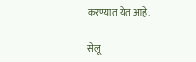करण्यात येत आहे.

सेलू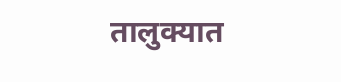तालुक्यात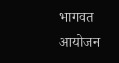भागवत आयोजन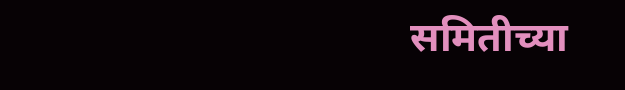समितीच्या